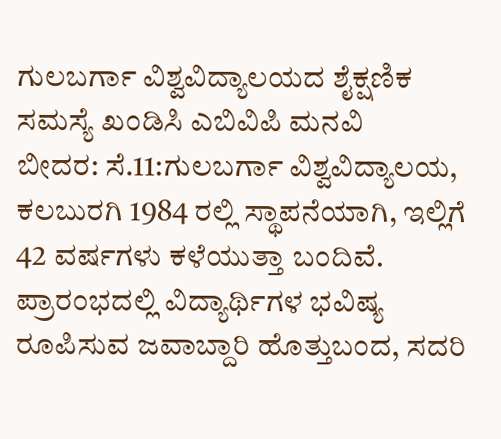ಗುಲಬರ್ಗಾ ವಿಶ್ವವಿದ್ಯಾಲಯದ ಶೈಕ್ಷಣಿಕ ಸಮಸ್ಯೆ ಖಂಡಿಸಿ ಎಬಿವಿಪಿ ಮನವಿ
ಬೀದರ: ಸೆ.11:ಗುಲಬರ್ಗಾ ವಿಶ್ವವಿದ್ಯಾಲಯ, ಕಲಬುರಗಿ 1984 ರಲ್ಲಿ ಸ್ಥಾಪನೆಯಾಗಿ, ಇಲ್ಲಿಗೆ 42 ವರ್ಷಗಳು ಕಳೆಯುತ್ತಾ ಬಂದಿವೆ. ಪ್ರಾರಂಭದಲ್ಲಿ ವಿದ್ಯಾರ್ಥಿಗಳ ಭವಿಷ್ಯ ರೂಪಿಸುವ ಜವಾಬ್ದಾರಿ ಹೊತ್ತುಬಂದ, ಸದರಿ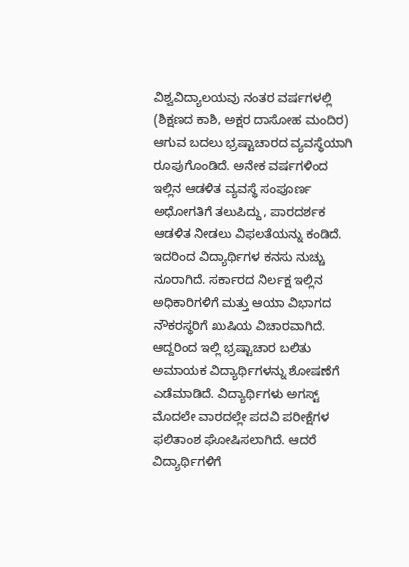ವಿಶ್ವವಿದ್ಯಾಲಯವು ನಂತರ ವರ್ಷಗಳಲ್ಲಿ (ಶಿಕ್ಷಣದ ಕಾಶಿ, ಅಕ್ಷರ ದಾಸೋಹ ಮಂದಿರ) ಆಗುವ ಬದಲು ಭ್ರಷ್ಟಾಚಾರದ ವ್ಯವಸ್ಥೆಯಾಗಿ ರೂಪುಗೊಂಡಿದೆ. ಅನೇಕ ವರ್ಷಗಳಿಂದ ಇಲ್ಲಿನ ಆಡಳಿತ ವ್ಯವಸ್ಥೆ ಸಂಪೂರ್ಣ ಅಧೋಗತಿಗೆ ತಲುಪಿದ್ದು, ಪಾರದರ್ಶಕ ಆಡಳಿತ ನೀಡಲು ವಿಫಲತೆಯನ್ನು ಕಂಡಿದೆ. ಇದರಿಂದ ವಿದ್ಯಾರ್ಥಿಗಳ ಕನಸು ನುಚ್ಚು ನೂರಾಗಿದೆ. ಸರ್ಕಾರದ ನಿರ್ಲಕ್ಷ ಇಲ್ಲಿನ ಅಧಿಕಾರಿಗಳಿಗೆ ಮತ್ತು ಆಯಾ ವಿಭಾಗದ ನೌಕರಸ್ಥರಿಗೆ ಖುಷಿಯ ವಿಚಾರವಾಗಿದೆ. ಆದ್ದರಿಂದ ಇಲ್ಲಿ ಭ್ರಷ್ಟಾಚಾರ ಬಲಿತು ಅಮಾಯಕ ವಿದ್ಯಾರ್ಥಿಗಳನ್ನು ಶೋಷಣೆಗೆ ಎಡೆಮಾಡಿದೆ. ವಿದ್ಯಾರ್ಥಿಗಳು ಅಗಸ್ಟ್ ಮೊದಲೇ ವಾರದಲ್ಲೇ ಪದವಿ ಪರೀಕ್ಷೆಗಳ ಫಲಿತಾಂಶ ಘೋಷಿಸಲಾಗಿದೆ. ಆದರೆ ವಿದ್ಯಾರ್ಥಿಗಳಿಗೆ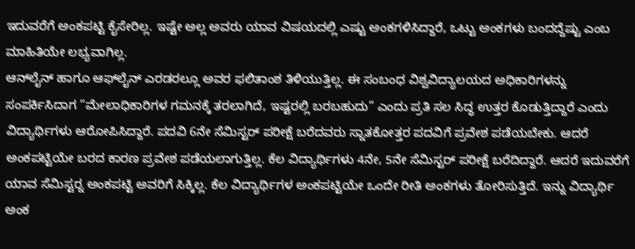ಇದುವರೆಗೆ ಅಂಕಪಟ್ಟಿ ಕೈಸೇರಿಲ್ಲ. ಇಷ್ಟೇ ಅಲ್ಲ ಅವರು ಯಾವ ವಿಷಯದಲ್ಲಿ ಎಷ್ಟು ಅಂಕಗಳಿಸಿದ್ದಾರೆ, ಒಟ್ಟು ಅಂಕಗಳು ಬಂದದ್ದೆಷ್ಟು ಎಂಬ ಮಾಹಿತಿಯೇ ಲಭ್ಯವಾಗಿಲ್ಲ.
ಆನ್‍ಲೈನ್ ಹಾಗೂ ಆಫ್‍ಲೈನ್ ಎರಡರಲ್ಲೂ ಅವರ ಫಲಿತಾಂಶ ತಿಳಿಯುತ್ತಿಲ್ಲ. ಈ ಸಂಬಂಧ ವಿಶ್ವವಿದ್ಯಾಲಯದ ಅಧಿಕಾರಿಗಳನ್ನು ಸಂಪರ್ಕಿಸಿದಾಗ “ಮೇಲಾಧಿಕಾರಿಗಳ ಗಮನಕ್ಕೆ ತರಲಾಗಿದೆ, ಇಷ್ಟರಲ್ಲಿ ಬರಬಹುದು” ಎಂದು ಪ್ರತಿ ಸಲ ಸಿದ್ಧ ಉತ್ತರ ಕೊಡುತ್ತಿದ್ದಾರೆ ಎಂದು ವಿದ್ಯಾರ್ಥಿಗಳು ಆರೋಪಿಸಿದ್ದಾರೆ. ಪದವಿ 6ನೇ ಸೆಮಿಸ್ಟರ್ ಪರೀಕ್ಷೆ ಬರೆದವರು ಸ್ನಾತಕೋತ್ತರ ಪದವಿಗೆ ಪ್ರವೇಶ ಪಡೆಯಬೇಕು. ಆದರೆ ಅಂಕಪಟ್ಟಿಯೇ ಬರದ ಕಾರಣ ಪ್ರವೇಶ ಪಡೆಯಲಾಗುತ್ತಿಲ್ಲ. ಕೆಲ ವಿದ್ಯಾರ್ಥಿಗಳು 4ನೇ, 5ನೇ ಸೆಮಿಸ್ಟರ್ ಪರೀಕ್ಷೆ ಬರೆದಿದ್ದಾರೆ. ಆದರೆ ಇದುವರೆಗೆ ಯಾವ ಸೆಮಿಸ್ಟರ್‍ನ ಅಂಕಪಟ್ಟಿ ಅವರಿಗೆ ಸಿಕ್ಕಿಲ್ಲ. ಕೆಲ ವಿದ್ಯಾರ್ಥಿಗಳ ಅಂಕಪಟ್ಟಿಯೇ ಒಂದೇ ರೀತಿ ಅಂಕಗಳು ತೋರಿಸುತ್ತಿದೆ. ಇನ್ನು ವಿದ್ಯಾರ್ಥಿ ಅಂಕ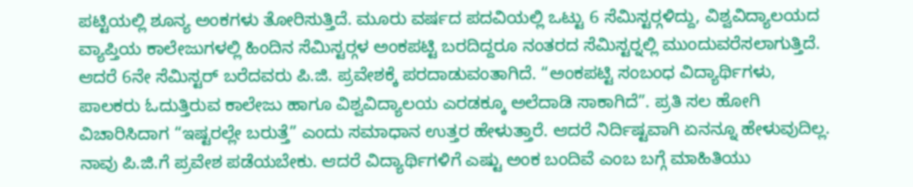ಪಟ್ಟಿಯಲ್ಲಿ ಶೂನ್ಯ ಅಂಕಗಳು ತೋರಿಸುತ್ತಿದೆ. ಮೂರು ವರ್ಷದ ಪದವಿಯಲ್ಲಿ ಒಟ್ಟು 6 ಸೆಮಿಸ್ಟರ್‍ಗಳಿದ್ದು, ವಿಶ್ವವಿದ್ಯಾಲಯದ ವ್ಯಾಪ್ತಿಯ ಕಾಲೇಜುಗಳಲ್ಲಿ ಹಿಂದಿನ ಸೆಮಿಸ್ಟರ್‍ಗಳ ಅಂಕಪಟ್ಟಿ ಬರದಿದ್ದರೂ ನಂತರದ ಸೆಮಿಸ್ಟರ್‍ನಲ್ಲಿ ಮುಂದುವರೆಸಲಾಗುತ್ತಿದೆ. ಆದರೆ 6ನೇ ಸೆಮಿಸ್ಟರ್ ಬರೆದವರು ಪಿ.ಜಿ. ಪ್ರವೇಶಕ್ಕೆ ಪರದಾಡುವಂತಾಗಿದೆ. “ಅಂಕಪಟ್ಟಿ ಸಂಬಂಧ ವಿದ್ಯಾರ್ಥಿಗಳು, ಪಾಲಕರು ಓದುತ್ತಿರುವ ಕಾಲೇಜು ಹಾಗೂ ವಿಶ್ವವಿದ್ಯಾಲಯ ಎರಡಕ್ಕೂ ಅಲೆದಾಡಿ ಸಾಕಾಗಿದೆ”. ಪ್ರತಿ ಸಲ ಹೋಗಿ ವಿಚಾರಿಸಿದಾಗ “ಇಷ್ಟರಲ್ಲೇ ಬರುತ್ತೆ” ಎಂದು ಸಮಾಧಾನ ಉತ್ತರ ಹೇಳುತ್ತಾರೆ. ಆದರೆ ನಿರ್ದಿಷ್ಟವಾಗಿ ಏನನ್ನೂ ಹೇಳುವುದಿಲ್ಲ. ನಾವು ಪಿ.ಜಿ.ಗೆ ಪ್ರವೇಶ ಪಡೆಯಬೇಕು. ಆದರೆ ವಿದ್ಯಾರ್ಥಿಗಳಿಗೆ ಎಷ್ಟು ಅಂಕ ಬಂದಿವೆ ಎಂಬ ಬಗ್ಗೆ ಮಾಹಿತಿಯು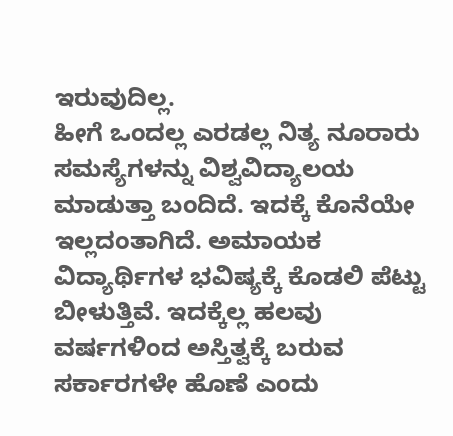ಇರುವುದಿಲ್ಲ.
ಹೀಗೆ ಒಂದಲ್ಲ ಎರಡಲ್ಲ ನಿತ್ಯ ನೂರಾರು ಸಮಸ್ಯೆಗಳನ್ನು ವಿಶ್ವವಿದ್ಯಾಲಯ ಮಾಡುತ್ತಾ ಬಂದಿದೆ. ಇದಕ್ಕೆ ಕೊನೆಯೇ ಇಲ್ಲದಂತಾಗಿದೆ. ಅಮಾಯಕ ವಿದ್ಯಾರ್ಥಿಗಳ ಭವಿಷ್ಯಕ್ಕೆ ಕೊಡಲಿ ಪೆಟ್ಟು ಬೀಳುತ್ತಿವೆ. ಇದಕ್ಕೆಲ್ಲ ಹಲವು ವರ್ಷಗಳಿಂದ ಅಸ್ತಿತ್ವಕ್ಕೆ ಬರುವ ಸರ್ಕಾರಗಳೇ ಹೊಣೆ ಎಂದು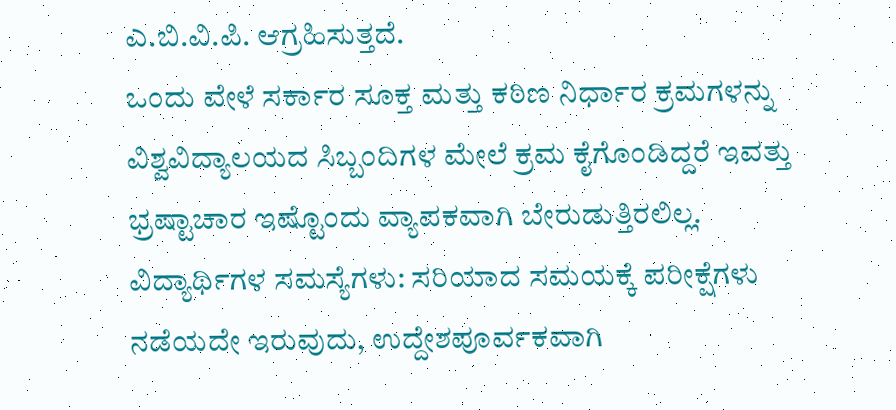ಎ.ಬಿ.ವಿ.ಪಿ. ಆಗ್ರಹಿಸುತ್ತದೆ.
ಒಂದು ವೇಳೆ ಸರ್ಕಾರ ಸೂಕ್ತ ಮತ್ತು ಕಠಿಣ ನಿರ್ಧಾರ ಕ್ರಮಗಳನ್ನು ವಿಶ್ವವಿದ್ಯಾಲಯದ ಸಿಬ್ಬಂದಿಗಳ ಮೇಲೆ ಕ್ರಮ ಕೈಗೊಂಡಿದ್ದರೆ ಇವತ್ತು ಭ್ರಷ್ಟಾಚಾರ ಇಷ್ಟೊಂದು ವ್ಯಾಪಕವಾಗಿ ಬೇರುಡುತ್ತಿರಲಿಲ್ಲ.
ವಿದ್ಯಾರ್ಥಿಗಳ ಸಮಸ್ಯೆಗಳು: ಸರಿಯಾದ ಸಮಯಕ್ಕೆ ಪರೀಕ್ಷೆಗಳು ನಡೆಯದೇ ಇರುವುದು, ಉದ್ದೇಶಪೂರ್ವಕವಾಗಿ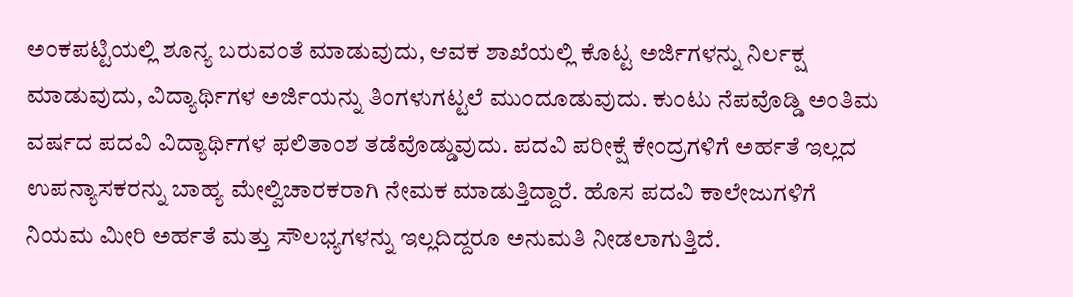ಅಂಕಪಟ್ಟಿಯಲ್ಲಿ ಶೂನ್ಯ ಬರುವಂತೆ ಮಾಡುವುದು, ಆವಕ ಶಾಖೆಯಲ್ಲಿ ಕೊಟ್ಟ ಅರ್ಜಿಗಳನ್ನು ನಿರ್ಲಕ್ಷ ಮಾಡುವುದು, ವಿದ್ಯಾರ್ಥಿಗಳ ಅರ್ಜಿಯನ್ನು ತಿಂಗಳುಗಟ್ಟಲೆ ಮುಂದೂಡುವುದು. ಕುಂಟು ನೆಪವೊಡ್ಡಿ ಅಂತಿಮ ವರ್ಷದ ಪದವಿ ವಿದ್ಯಾರ್ಥಿಗಳ ಫಲಿತಾಂಶ ತಡೆವೊಡ್ಡುವುದು. ಪದವಿ ಪರೀಕ್ಷೆ ಕೇಂದ್ರಗಳಿಗೆ ಅರ್ಹತೆ ಇಲ್ಲದ ಉಪನ್ಯಾಸಕರನ್ನು ಬಾಹ್ಯ ಮೇಲ್ವಿಚಾರಕರಾಗಿ ನೇಮಕ ಮಾಡುತ್ತಿದ್ದಾರೆ. ಹೊಸ ಪದವಿ ಕಾಲೇಜುಗಳಿಗೆ ನಿಯಮ ಮೀರಿ ಅರ್ಹತೆ ಮತ್ತು ಸೌಲಭ್ಯಗಳನ್ನು ಇಲ್ಲದಿದ್ದರೂ ಅನುಮತಿ ನೀಡಲಾಗುತ್ತಿದೆ.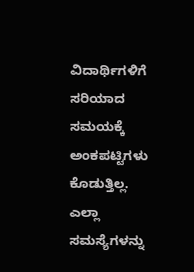ವಿದಾರ್ಥಿಗಳಿಗೆ ಸರಿಯಾದ ಸಮಯಕ್ಕೆ ಅಂಕಪಟ್ಟಿಗಳು ಕೊಡುತ್ತಿಲ್ಲ.
ಎಲ್ಲಾ ಸಮಸ್ಯೆಗಳನ್ನು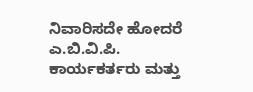ನಿವಾರಿಸದೇ ಹೋದರೆ ಎ.ಬಿ.ವಿ.ಪಿ. ಕಾರ್ಯಕರ್ತರು ಮತ್ತು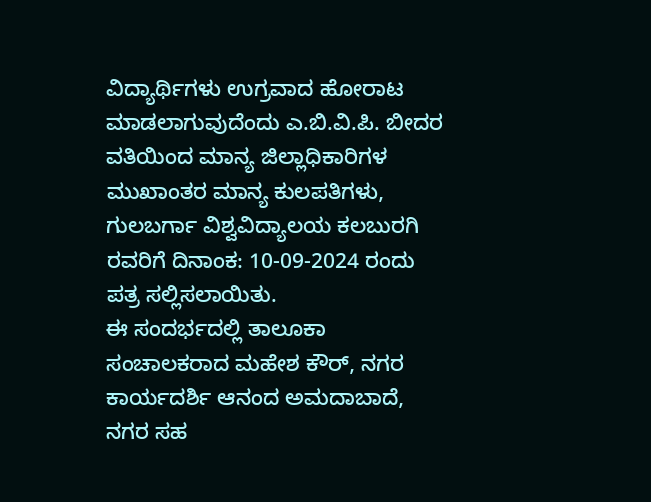ವಿದ್ಯಾರ್ಥಿಗಳು ಉಗ್ರವಾದ ಹೋರಾಟ ಮಾಡಲಾಗುವುದೆಂದು ಎ.ಬಿ.ವಿ.ಪಿ. ಬೀದರ ವತಿಯಿಂದ ಮಾನ್ಯ ಜಿಲ್ಲಾಧಿಕಾರಿಗಳ ಮುಖಾಂತರ ಮಾನ್ಯ ಕುಲಪತಿಗಳು, ಗುಲಬರ್ಗಾ ವಿಶ್ವವಿದ್ಯಾಲಯ ಕಲಬುರಗಿ ರವರಿಗೆ ದಿನಾಂಕ: 10-09-2024 ರಂದು ಪತ್ರ ಸಲ್ಲಿಸಲಾಯಿತು.
ಈ ಸಂದರ್ಭದಲ್ಲಿ ತಾಲೂಕಾ ಸಂಚಾಲಕರಾದ ಮಹೇಶ ಕೌರ್, ನಗರ ಕಾರ್ಯದರ್ಶಿ ಆನಂದ ಅಮದಾಬಾದೆ, ನಗರ ಸಹ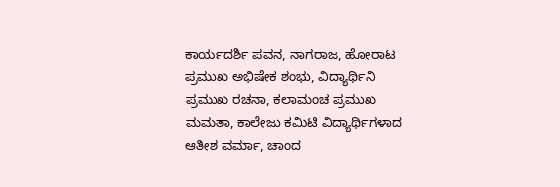ಕಾರ್ಯದರ್ಶಿ ಪವನ, ನಾಗರಾಜ, ಹೋರಾಟ ಪ್ರಮುಖ ಅಭಿಷೇಕ ಶಂಭು, ವಿದ್ಯಾರ್ಥಿನಿ ಪ್ರಮುಖ ರಚನಾ, ಕಲಾಮಂಚ ಪ್ರಮುಖ ಮಮತಾ, ಕಾಲೇಜು ಕಮಿಟಿ ವಿದ್ಯಾರ್ಥಿಗಳಾದ ಆತೀಶ ವರ್ಮಾ, ಚಾಂದ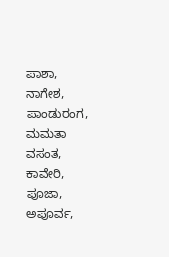ಪಾಶಾ, ನಾಗೇಶ, ಪಾಂಡುರಂಗ, ಮಮತಾ ವಸಂತ, ಕಾವೇರಿ, ಪೂಜಾ, ಅಪೂರ್ವ,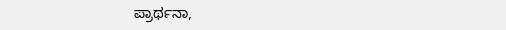ಪ್ರಾರ್ಥನಾ,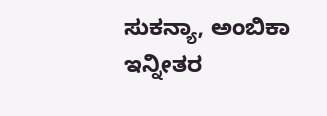ಸುಕನ್ಯಾ, ಅಂಬಿಕಾ ಇನ್ನೀತರ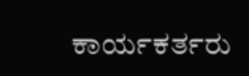ಕಾರ್ಯಕರ್ತರು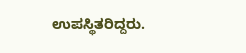ಉಪಸ್ಥಿತರಿದ್ದರು.